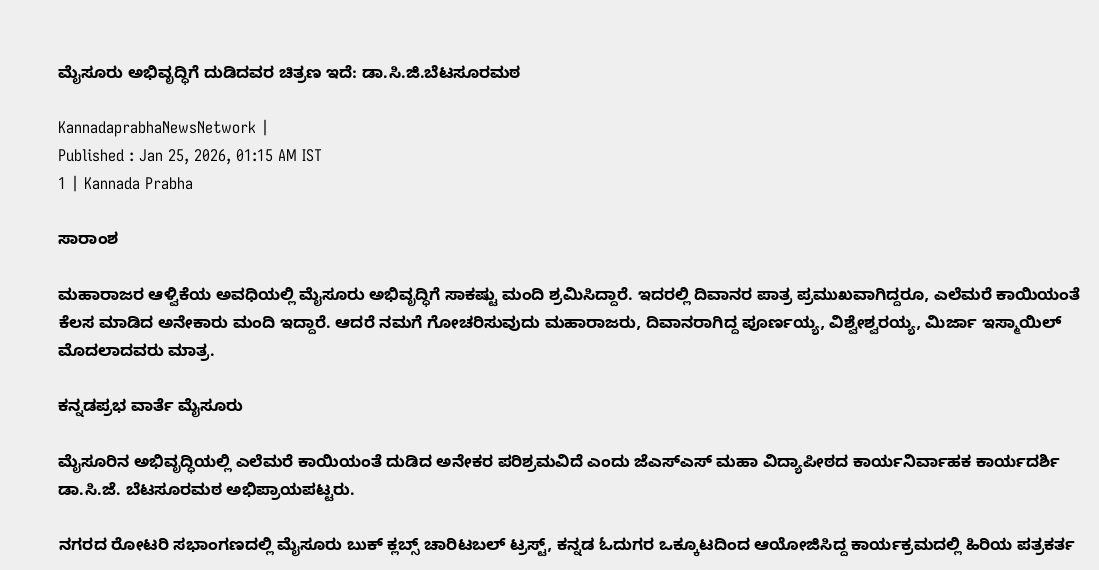ಮೈಸೂರು ಅಭಿವೃದ್ಧಿಗೆ ದುಡಿದವರ ಚಿತ್ರಣ ಇದೆ: ಡಾ.ಸಿ.ಜಿ.ಬೆಟಸೂರಮಠ

KannadaprabhaNewsNetwork |
Published : Jan 25, 2026, 01:15 AM IST
1 | Kannada Prabha

ಸಾರಾಂಶ

ಮಹಾರಾಜರ ಆಳ್ವಿಕೆಯ ಅವಧಿಯಲ್ಲಿ ಮೈಸೂರು ಅಭಿವೃದ್ಧಿಗೆ ಸಾಕಷ್ಟು ಮಂದಿ ಶ್ರಮಿಸಿದ್ದಾರೆ. ಇದರಲ್ಲಿ ದಿವಾನರ ಪಾತ್ರ ಪ್ರಮುಖವಾಗಿದ್ದರೂ, ಎಲೆಮರೆ ಕಾಯಿಯಂತೆ ಕೆಲಸ ಮಾಡಿದ ಅನೇಕಾರು ಮಂದಿ ಇದ್ದಾರೆ. ಆದರೆ ನಮಗೆ ಗೋಚರಿಸುವುದು ಮಹಾರಾಜರು, ದಿವಾನರಾಗಿದ್ದ ಪೂರ್ಣಯ್ಯ, ವಿಶ್ವೇಶ್ವರಯ್ಯ, ಮಿರ್ಜಾ ಇಸ್ಮಾಯಿಲ್‌ ಮೊದಲಾದವರು ಮಾತ್ರ.

ಕನ್ನಡಪ್ರಭ ವಾರ್ತೆ ಮೈಸೂರು

ಮೈಸೂರಿನ ಅಭಿವೃದ್ಧಿಯಲ್ಲಿ ಎಲೆಮರೆ ಕಾಯಿಯಂತೆ ದುಡಿದ ಅನೇಕರ ಪರಿಶ್ರಮವಿದೆ ಎಂದು ಜೆಎಸ್‌ಎಸ್‌ ಮಹಾ ವಿದ್ಯಾಪೀಠದ ಕಾರ್ಯನಿರ್ವಾಹಕ ಕಾರ್ಯದರ್ಶಿ ಡಾ.ಸಿ.ಜೆ. ಬೆಟಸೂರಮಠ ಅಭಿಪ್ರಾಯಪಟ್ಟರು.

ನಗರದ ರೋಟರಿ ಸಭಾಂಗಣದಲ್ಲಿ ಮೈಸೂರು ಬುಕ್‌ ಕ್ಲಬ್ಸ್‌ ಚಾರಿಟಬಲ್‌ ಟ್ರಸ್ಟ್‌, ಕನ್ನಡ ಓದುಗರ ಒಕ್ಕೂಟದಿಂದ ಆಯೋಜಿಸಿದ್ದ ಕಾರ್ಯಕ್ರಮದಲ್ಲಿ ಹಿರಿಯ ಪತ್ರಕರ್ತ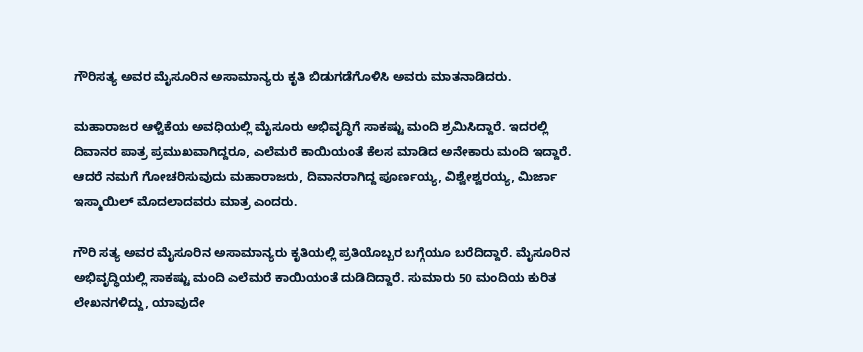ಗೌರಿಸತ್ಯ ಅವರ ಮೈಸೂರಿನ ಅಸಾಮಾನ್ಯರು ಕೃತಿ ಬಿಡುಗಡೆಗೊಳಿಸಿ ಅವರು ಮಾತನಾಡಿದರು.

ಮಹಾರಾಜರ ಆಳ್ವಿಕೆಯ ಅವಧಿಯಲ್ಲಿ ಮೈಸೂರು ಅಭಿವೃದ್ಧಿಗೆ ಸಾಕಷ್ಟು ಮಂದಿ ಶ್ರಮಿಸಿದ್ದಾರೆ. ಇದರಲ್ಲಿ ದಿವಾನರ ಪಾತ್ರ ಪ್ರಮುಖವಾಗಿದ್ದರೂ, ಎಲೆಮರೆ ಕಾಯಿಯಂತೆ ಕೆಲಸ ಮಾಡಿದ ಅನೇಕಾರು ಮಂದಿ ಇದ್ದಾರೆ. ಆದರೆ ನಮಗೆ ಗೋಚರಿಸುವುದು ಮಹಾರಾಜರು, ದಿವಾನರಾಗಿದ್ದ ಪೂರ್ಣಯ್ಯ, ವಿಶ್ವೇಶ್ವರಯ್ಯ, ಮಿರ್ಜಾ ಇಸ್ಮಾಯಿಲ್‌ ಮೊದಲಾದವರು ಮಾತ್ರ ಎಂದರು.

ಗೌರಿ ಸತ್ಯ ಅವರ ಮೈಸೂರಿನ ಅಸಾಮಾನ್ಯರು ಕೃತಿಯಲ್ಲಿ ಪ್ರತಿಯೊಬ್ಬರ ಬಗ್ಗೆಯೂ ಬರೆದಿದ್ದಾರೆ. ಮೈಸೂರಿನ ಅಭಿವೃದ್ಧಿಯಲ್ಲಿ ಸಾಕಷ್ಟು ಮಂದಿ ಎಲೆಮರೆ ಕಾಯಿಯಂತೆ ದುಡಿದಿದ್ದಾರೆ. ಸುಮಾರು 50 ಮಂದಿಯ ಕುರಿತ ಲೇಖನಗಳಿದ್ದು, ಯಾವುದೇ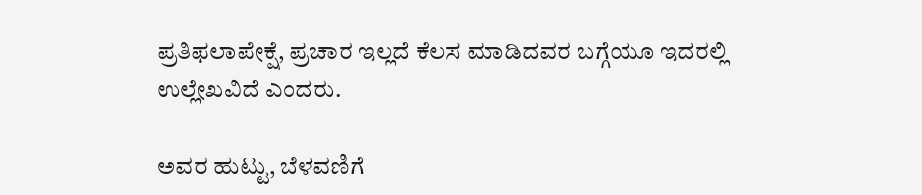ಪ್ರತಿಫಲಾಪೇಕ್ಷೆ, ಪ್ರಚಾರ ಇಲ್ಲದೆ ಕೆಲಸ ಮಾಡಿದವರ ಬಗ್ಗೆಯೂ ಇದರಲ್ಲಿ ಉಲ್ಲೇಖವಿದೆ ಎಂದರು.

ಅವರ ಹುಟ್ಟು, ಬೆಳವಣಿಗೆ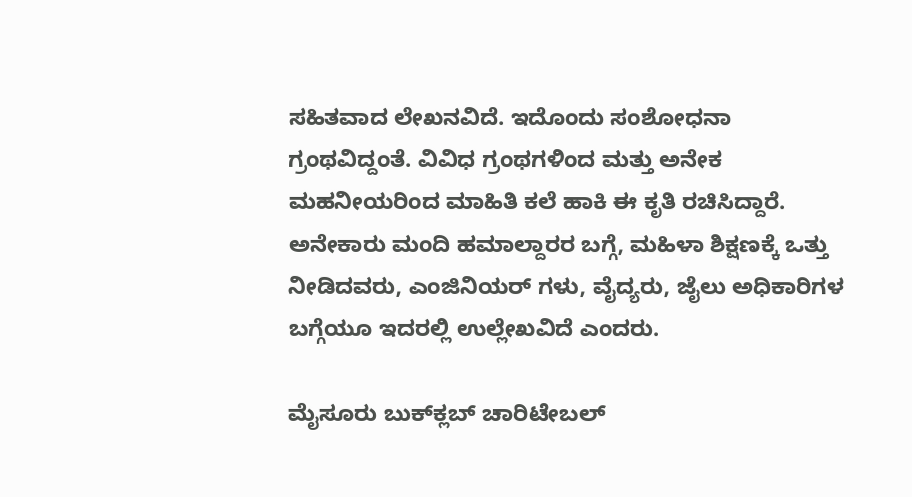ಸಹಿತವಾದ ಲೇಖನವಿದೆ. ಇದೊಂದು ಸಂಶೋಧನಾ ಗ್ರಂಥವಿದ್ದಂತೆ. ವಿವಿಧ ಗ್ರಂಥಗಳಿಂದ ಮತ್ತು ಅನೇಕ ಮಹನೀಯರಿಂದ ಮಾಹಿತಿ ಕಲೆ ಹಾಕಿ ಈ ಕೃತಿ ರಚಿಸಿದ್ದಾರೆ. ಅನೇಕಾರು ಮಂದಿ ಹಮಾಲ್ದಾರರ ಬಗ್ಗೆ, ಮಹಿಳಾ ಶಿಕ್ಷಣಕ್ಕೆ ಒತ್ತು ನೀಡಿದವರು, ಎಂಜಿನಿಯರ್‌ ಗಳು, ವೈದ್ಯರು, ಜೈಲು ಅಧಿಕಾರಿಗಳ ಬಗ್ಗೆಯೂ ಇದರಲ್ಲಿ ಉಲ್ಲೇಖವಿದೆ ಎಂದರು.

ಮೈಸೂರು ಬುಕ್‌ಕ್ಲಬ್‌ ಚಾರಿಟೇಬಲ್‌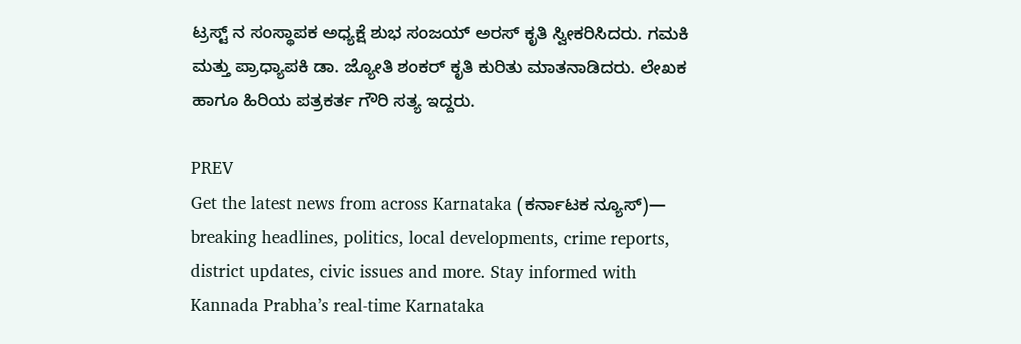ಟ್ರಸ್ಟ್‌ ನ ಸಂಸ್ಥಾಪಕ ಅಧ್ಯಕ್ಷೆ ಶುಭ ಸಂಜಯ್‌ ಅರಸ್‌ ಕೃತಿ ಸ್ವೀಕರಿಸಿದರು. ಗಮಕಿ ಮತ್ತು ಪ್ರಾಧ್ಯಾಪಕಿ ಡಾ. ಜ್ಯೋತಿ ಶಂಕರ್‌ ಕೃತಿ ಕುರಿತು ಮಾತನಾಡಿದರು. ಲೇಖಕ ಹಾಗೂ ಹಿರಿಯ ಪತ್ರಕರ್ತ ಗೌರಿ ಸತ್ಯ ಇದ್ದರು.

PREV
Get the latest news from across Karnataka (ಕರ್ನಾಟಕ ನ್ಯೂಸ್)— breaking headlines, politics, local developments, crime reports, district updates, civic issues and more. Stay informed with Kannada Prabha’s real‑time Karnataka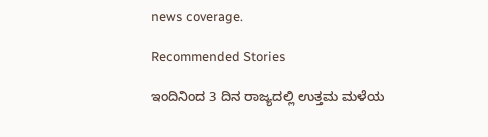news coverage.

Recommended Stories

ಇಂದಿನಿಂದ 3 ದಿನ ರಾಜ್ಯದಲ್ಲಿ ಉತ್ತಮ ಮಳೆಯ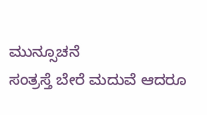ಮುನ್ಸೂಚನೆ
ಸಂತ್ರಸ್ತೆ ಬೇರೆ ಮದುವೆ ಆದರೂ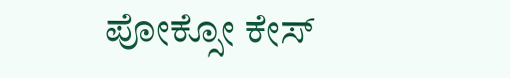ಪೋಕ್ಸೋ ಕೇಸ್‌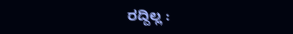ರದ್ದಿಲ್ಲ :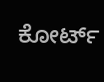ಕೋರ್ಟ್‌